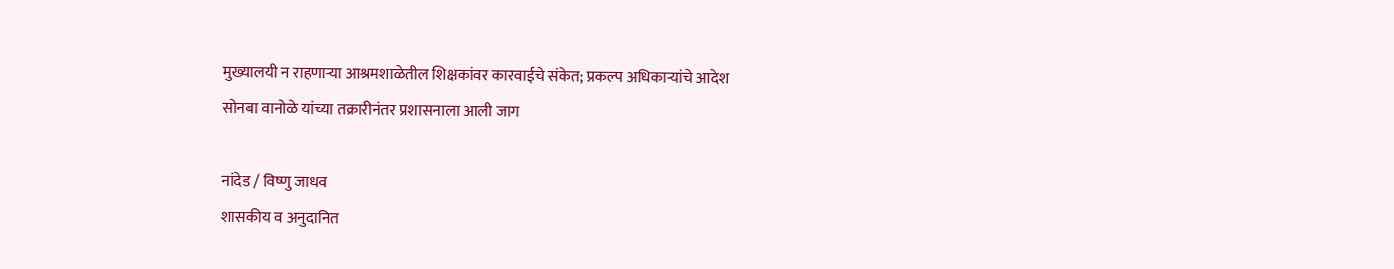मुख्यालयी न राहणाऱ्या आश्रमशाळेतील शिक्षकांवर कारवाईचे संकेत; प्रकल्प अधिकाऱ्यांचे आदेश
सोनबा वानोळे यांच्या तक्रारीनंतर प्रशासनाला आली जाग

नांदेड / विष्णु जाधव
शासकीय व अनुदानित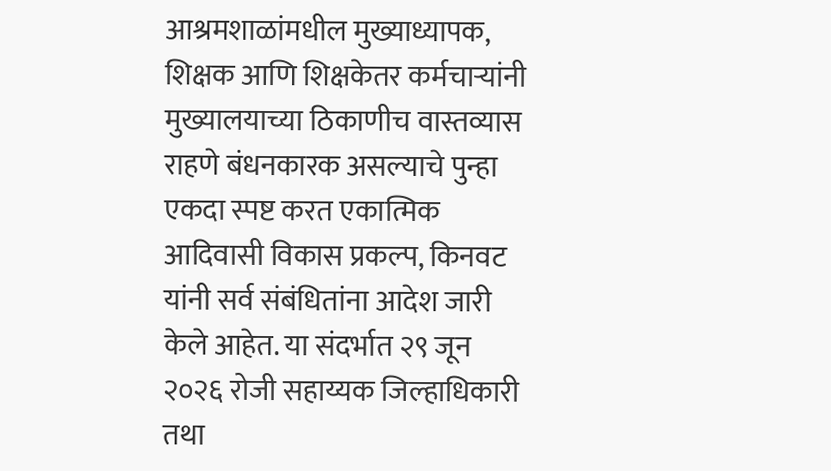आश्रमशाळांमधील मुख्याध्यापक, शिक्षक आणि शिक्षकेतर कर्मचाऱ्यांनी मुख्यालयाच्या ठिकाणीच वास्तव्यास राहणे बंधनकारक असल्याचे पुन्हा एकदा स्पष्ट करत एकात्मिक आदिवासी विकास प्रकल्प, किनवट यांनी सर्व संबंधितांना आदेश जारी केले आहेत. या संदर्भात २९ जून २०२६ रोजी सहाय्यक जिल्हाधिकारी तथा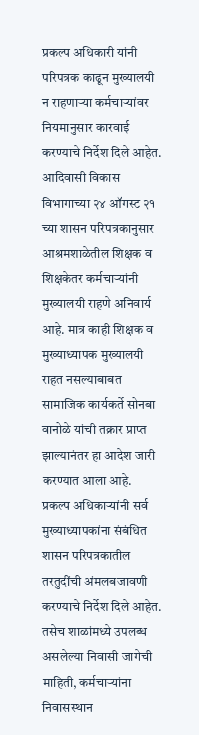प्रकल्प अधिकारी यांनी परिपत्रक काढून मुख्यालयी न राहणाऱ्या कर्मचाऱ्यांवर नियमानुसार कारवाई करण्याचे निर्देश दिले आहेत.
आदिवासी विकास विभागाच्या २४ ऑगस्ट २१ च्या शासन परिपत्रकानुसार आश्रमशाळेतील शिक्षक व शिक्षकेतर कर्मचाऱ्यांनी मुख्यालयी राहणे अनिवार्य आहे. मात्र काही शिक्षक व मुख्याध्यापक मुख्यालयी राहत नसल्याबाबत सामाजिक कार्यकर्ते सोनबा वानोळे यांची तक्रार प्राप्त झाल्यानंतर हा आदेश जारी करण्यात आला आहे.
प्रकल्प अधिकाऱ्यांनी सर्व मुख्याध्यापकांना संबंधित शासन परिपत्रकातील तरतुदींची अंमलबजावणी करण्याचे निर्देश दिले आहेत. तसेच शाळांमध्ये उपलब्ध असलेल्या निवासी जागेची माहिती, कर्मचाऱ्यांना निवासस्थान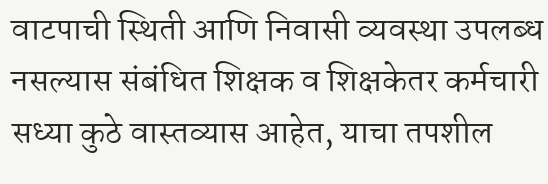वाटपाची स्थिती आणि निवासी व्यवस्था उपलब्ध नसल्यास संबंधित शिक्षक व शिक्षकेतर कर्मचारी सध्या कुठे वास्तव्यास आहेत, याचा तपशील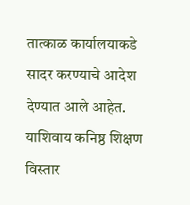तात्काळ कार्यालयाकडे सादर करण्याचे आदेश देण्यात आले आहेत.
याशिवाय कनिष्ठ शिक्षण विस्तार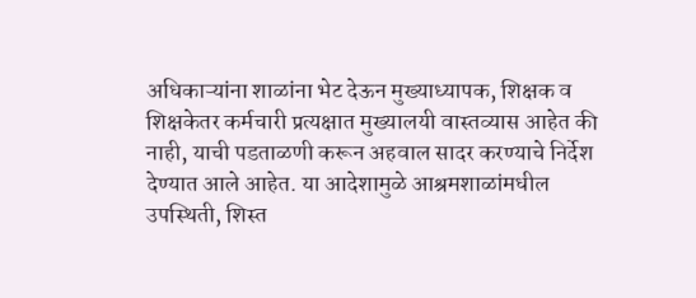अधिकाऱ्यांना शाळांना भेट देऊन मुख्याध्यापक, शिक्षक व शिक्षकेतर कर्मचारी प्रत्यक्षात मुख्यालयी वास्तव्यास आहेत की नाही, याची पडताळणी करून अहवाल सादर करण्याचे निर्देश देण्यात आले आहेत. या आदेशामुळे आश्रमशाळांमधील उपस्थिती, शिस्त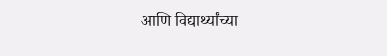आणि विद्यार्थ्यांच्या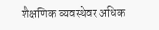शैक्षणिक व्यवस्थेवर अधिक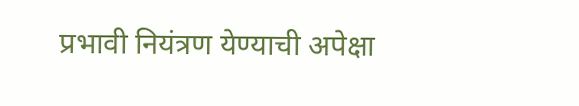प्रभावी नियंत्रण येण्याची अपेक्षा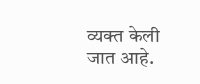व्यक्त केली जात आहे.